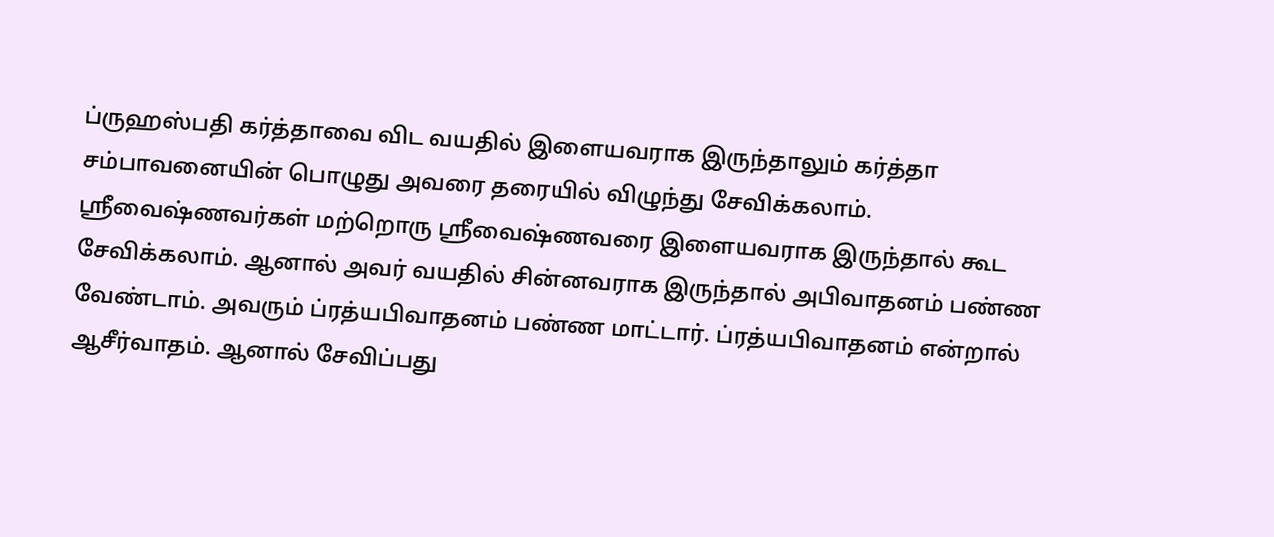ப்ருஹஸ்பதி கர்த்தாவை விட வயதில் இளையவராக இருந்தாலும் கர்த்தா சம்பாவனையின் பொழுது அவரை தரையில் விழுந்து சேவிக்கலாம்.
ஸ்ரீவைஷ்ணவர்கள் மற்றொரு ஸ்ரீவைஷ்ணவரை இளையவராக இருந்தால் கூட சேவிக்கலாம். ஆனால் அவர் வயதில் சின்னவராக இருந்தால் அபிவாதனம் பண்ண வேண்டாம். அவரும் ப்ரத்யபிவாதனம் பண்ண மாட்டார். ப்ரத்யபிவாதனம் என்றால் ஆசீர்வாதம். ஆனால் சேவிப்பது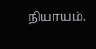நியாயம்.